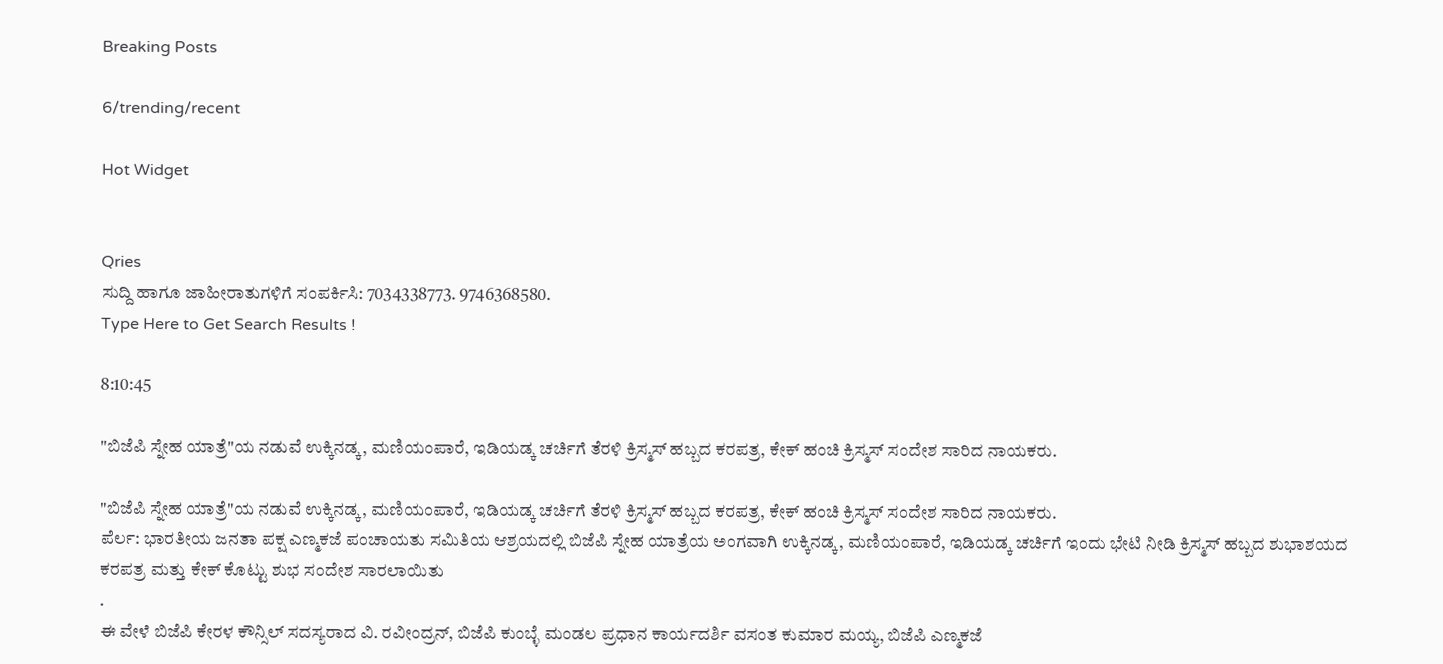Breaking Posts

6/trending/recent

Hot Widget


Qries
ಸುದ್ದಿ ಹಾಗೂ ಜಾಹೀರಾತುಗಳಿಗೆ ಸಂಪರ್ಕಿಸಿ: 7034338773. 9746368580.
Type Here to Get Search Results !

8:10:45

"ಬಿಜೆಪಿ ಸ್ನೇಹ ಯಾತ್ರೆ"ಯ ನಡುವೆ ಉಕ್ಕಿನಡ್ಕ, ಮಣಿಯಂಪಾರೆ, ಇಡಿಯಡ್ಕ ಚರ್ಚಿಗೆ ತೆರಳಿ ಕ್ರಿಸ್ಮಸ್ ಹಬ್ಬದ ಕರಪತ್ರ, ಕೇಕ್ ಹಂಚಿ ಕ್ರಿಸ್ಮಸ್ ಸಂದೇಶ ಸಾರಿದ ನಾಯಕರು.

"ಬಿಜೆಪಿ ಸ್ನೇಹ ಯಾತ್ರೆ"ಯ ನಡುವೆ ಉಕ್ಕಿನಡ್ಕ, ಮಣಿಯಂಪಾರೆ, ಇಡಿಯಡ್ಕ ಚರ್ಚಿಗೆ ತೆರಳಿ ಕ್ರಿಸ್ಮಸ್ ಹಬ್ಬದ ಕರಪತ್ರ, ಕೇಕ್ ಹಂಚಿ ಕ್ರಿಸ್ಮಸ್ ಸಂದೇಶ ಸಾರಿದ ನಾಯಕರು.
ಪೆರ್ಲ: ಭಾರತೀಯ ಜನತಾ ಪಕ್ಷ ಎಣ್ಮಕಜೆ ಪಂಚಾಯತು ಸಮಿತಿಯ ಆಶ್ರಯದಲ್ಲಿ ಬಿಜೆಪಿ ಸ್ನೇಹ ಯಾತ್ರೆಯ ಅಂಗವಾಗಿ ಉಕ್ಕಿನಡ್ಕ, ಮಣಿಯಂಪಾರೆ, ಇಡಿಯಡ್ಕ ಚರ್ಚಿಗೆ ಇಂದು ಭೇಟಿ ನೀಡಿ ಕ್ರಿಸ್ಮಸ್ ಹಬ್ಬದ ಶುಭಾಶಯದ ಕರಪತ್ರ ಮತ್ತು ಕೇಕ್ ಕೊಟ್ಟು ಶುಭ ಸಂದೇಶ ಸಾರಲಾಯಿತು
.
ಈ ವೇಳೆ ಬಿಜೆಪಿ ಕೇರಳ ಕೌನ್ಸಿಲ್ ಸದಸ್ಯರಾದ ವಿ. ರವೀಂದ್ರನ್, ಬಿಜೆಪಿ ಕುಂಬ್ಳೆ ಮಂಡಲ ಪ್ರಧಾನ ಕಾರ್ಯದರ್ಶಿ ವಸಂತ ಕುಮಾರ ಮಯ್ಯ, ಬಿಜೆಪಿ ಎಣ್ಮಕಜೆ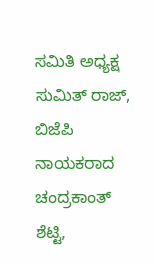ಸಮಿತಿ ಅಧ್ಯಕ್ಷ ಸುಮಿತ್ ರಾಜ್, ಬಿಜೆಪಿ ನಾಯಕರಾದ ಚಂದ್ರಕಾಂತ್ ಶೆಟ್ಟಿ,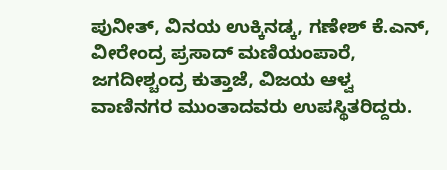ಪುನೀತ್, ವಿನಯ ಉಕ್ಕಿನಡ್ಕ, ಗಣೇಶ್ ಕೆ.ಎನ್, ವೀರೇಂದ್ರ ಪ್ರಸಾದ್ ಮಣಿಯಂಪಾರೆ, ಜಗದೀಶ್ಚಂದ್ರ ಕುತ್ತಾಜೆ, ವಿಜಯ ಆಳ್ವ ವಾಣಿನಗರ ಮುಂತಾದವರು ಉಪಸ್ಥಿತರಿದ್ದರು.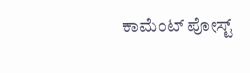ಕಾಮೆಂಟ್‌‌ ಪೋಸ್ಟ್‌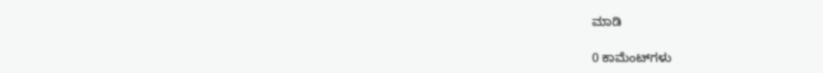ಮಾಡಿ

0 ಕಾಮೆಂಟ್‌ಗಳು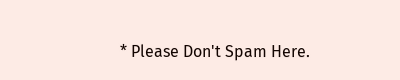* Please Don't Spam Here.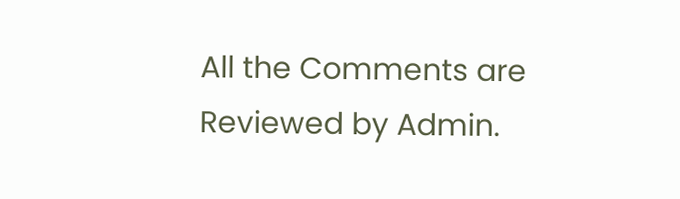All the Comments are Reviewed by Admin.